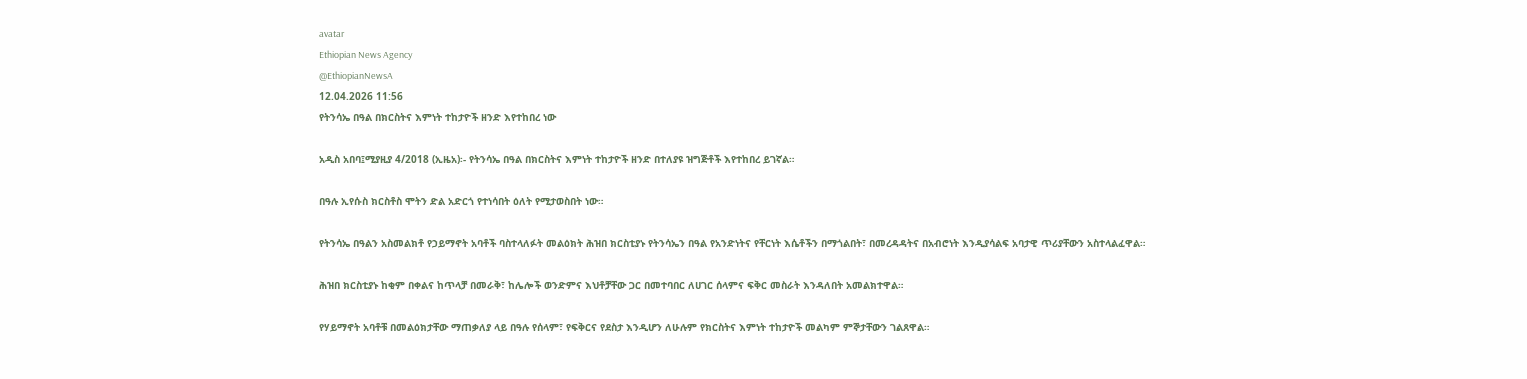avatar
Ethiopian News Agency
@EthiopianNewsA
12.04.2026 11:56
የትንሳኤ በዓል በክርስትና እምነት ተከታዮች ዘንድ እየተከበረ ነው

አዲስ አበባ፤ሚያዚያ 4/2018 (ኢዜአ)፡- የትንሳኤ በዓል በክርስትና እምነት ተከታዮች ዘንድ በተለያዩ ዝግጅቶች እየተከበረ ይገኛል።

በዓሉ ኢየሱስ ክርስቶስ ሞትን ድል አድርጎ የተነሳበት ዕለት የሚታወስበት ነው።

የትንሳኤ በዓልን አስመልክቶ የኃይማኖት አባቶች ባስተላለፉት መልዕክት ሕዝበ ክርስቲያኑ የትንሳኤን በዓል የአንድነትና የቸርነት እሴቶችን በማጎልበት፣ በመረዳዳትና በአብሮነት እንዲያሳልፍ አባታዊ ጥሪያቸውን አስተላልፈዋል።

ሕዝበ ክርስቲያኑ ከቂም በቀልና ከጥላቻ በመራቅ፣ ከሌሎች ወንድምና እህቶቻቸው ጋር በመተባበር ለሀገር ሰላምና ፍቅር መስራት እንዳለበት አመልክተዋል።

የሃይማኖት አባቶቹ በመልዕክታቸው ማጠቃለያ ላይ በዓሉ የሰላም፣ የፍቅርና የደስታ እንዲሆን ለሁሉም የክርስትና እምነት ተከታዮች መልካም ምኞታቸውን ገልጸዋል።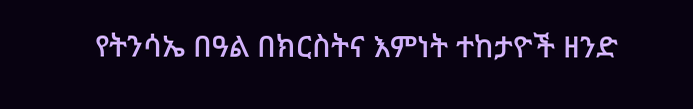የትንሳኤ በዓል በክርስትና እምነት ተከታዮች ዘንድ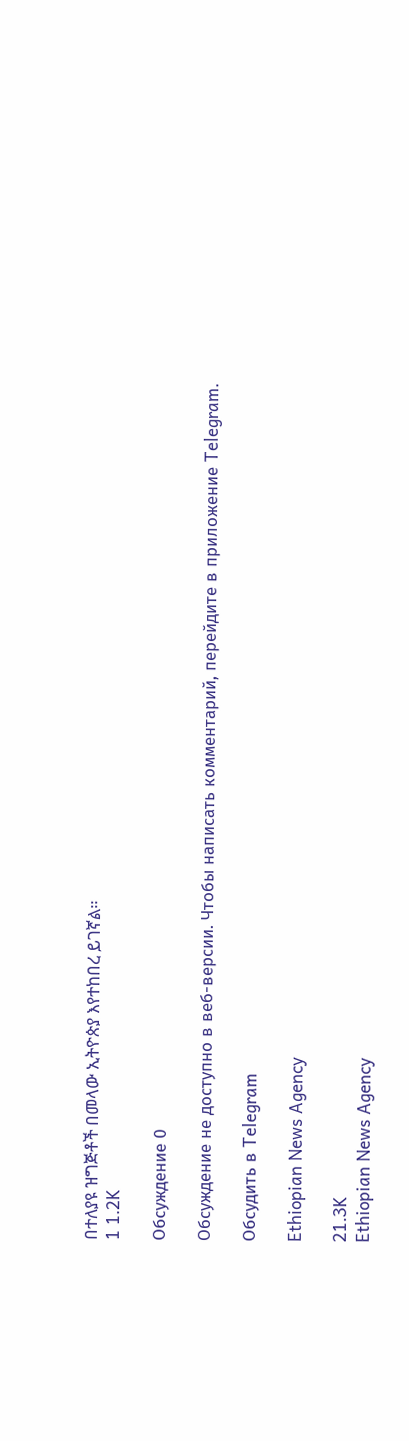በተለያዩ ዝግጅቶች በመላው ኢትዮጵያ እየተከበረ ይገኛል።
1 1.2K

Обсуждение 0

Обсуждение не доступно в веб-версии. Чтобы написать комментарий, перейдите в приложение Telegram.

Обсудить в Telegram

Ethiopian News Agency

21.3K
Ethiopian News Agency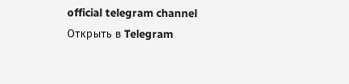official telegram channel
Открыть в Telegram